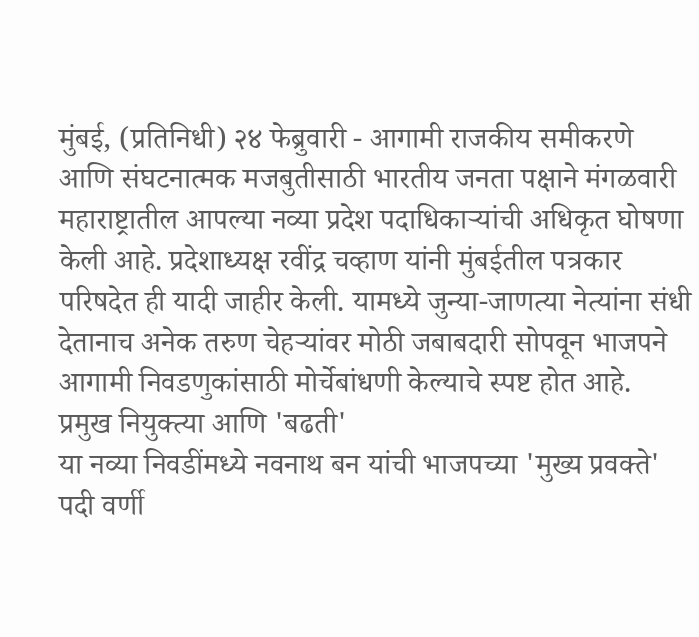मुंबई, (प्रतिनिधी) २४ फेब्रुवारी - आगामी राजकीय समीकरणे आणि संघटनात्मक मजबुतीसाठी भारतीय जनता पक्षाने मंगळवारी महाराष्ट्रातील आपल्या नव्या प्रदेश पदाधिकाऱ्यांची अधिकृत घोषणा केली आहे. प्रदेशाध्यक्ष रवींद्र चव्हाण यांनी मुंबईतील पत्रकार परिषदेत ही यादी जाहीर केली. यामध्ये जुन्या-जाणत्या नेत्यांना संधी देतानाच अनेक तरुण चेहऱ्यांवर मोठी जबाबदारी सोपवून भाजपने आगामी निवडणुकांसाठी मोर्चेबांधणी केल्याचे स्पष्ट होत आहे.
प्रमुख नियुक्त्या आणि 'बढती'
या नव्या निवडींमध्ये नवनाथ बन यांची भाजपच्या 'मुख्य प्रवक्ते' पदी वर्णी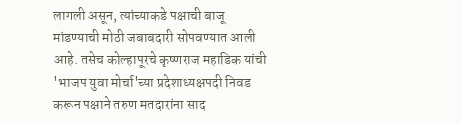लागली असून, त्यांच्याकडे पक्षाची बाजू मांडण्याची मोठी जबाबदारी सोपवण्यात आली आहे. तसेच कोल्हापूरचे कृष्णराज महाडिक यांची 'भाजप युवा मोर्चा'च्या प्रदेशाध्यक्षपदी निवड करून पक्षाने तरुण मतदारांना साद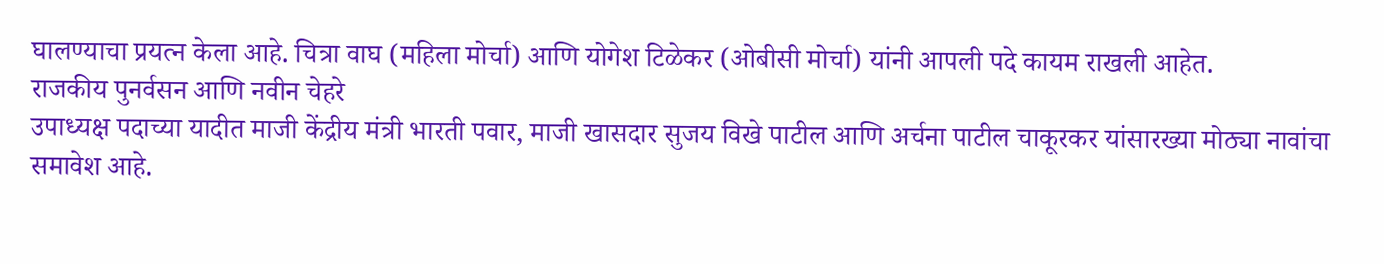घालण्याचा प्रयत्न केला आहे. चित्रा वाघ (महिला मोर्चा) आणि योगेश टिळेकर (ओबीसी मोर्चा) यांनी आपली पदे कायम राखली आहेत.
राजकीय पुनर्वसन आणि नवीन चेहरे
उपाध्यक्ष पदाच्या यादीत माजी केंद्रीय मंत्री भारती पवार, माजी खासदार सुजय विखे पाटील आणि अर्चना पाटील चाकूरकर यांसारख्या मोठ्या नावांचा समावेश आहे.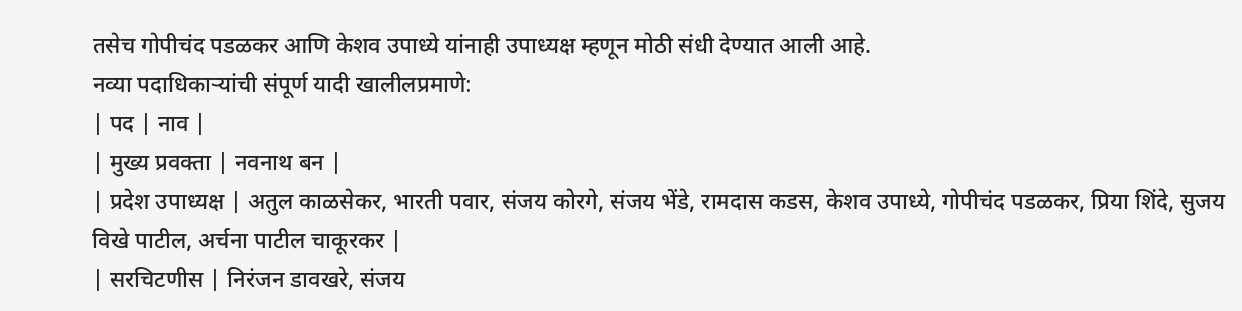तसेच गोपीचंद पडळकर आणि केशव उपाध्ये यांनाही उपाध्यक्ष म्हणून मोठी संधी देण्यात आली आहे.
नव्या पदाधिकाऱ्यांची संपूर्ण यादी खालीलप्रमाणे:
| पद | नाव |
| मुख्य प्रवक्ता | नवनाथ बन |
| प्रदेश उपाध्यक्ष | अतुल काळसेकर, भारती पवार, संजय कोरगे, संजय भेंडे, रामदास कडस, केशव उपाध्ये, गोपीचंद पडळकर, प्रिया शिंदे, सुजय विखे पाटील, अर्चना पाटील चाकूरकर |
| सरचिटणीस | निरंजन डावखरे, संजय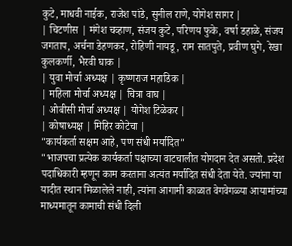कुटे, माधवी नाईक, राजेश पांडे, सुनील राणे, योगेश सागर |
| चिटणीस | मंगेश चव्हाण, संजय कुटे, परिणय फुके, वर्षा डहाळे, संजय जगताप, अर्चना डेहणकर, रोहिणी नायडू, राम सातपुते, प्रवीण घुगे, रेखा कुलकर्णी, भैरवी घाक |
| युवा मोर्चा अध्यक्ष | कृष्णराज महाडिक |
| महिला मोर्चा अध्यक्ष | चित्रा वाघ |
| ओबीसी मोर्चा अध्यक्ष | योगेश टिळेकर |
| कोषाध्यक्ष | मिहिर कोटेचा |
"कार्यकर्ता सक्षम आहे, पण संधी मर्यादित"
"भाजपचा प्रत्येक कार्यकर्ता पक्षाच्या वाटचालीत योगदान देत असतो. प्रदेश पदाधिकारी म्हणून काम करताना अत्यंत मर्यादित संधी देता येते. ज्यांना या यादीत स्थान मिळालेले नाही, त्यांना आगामी काळात वेगवेगळ्या आयामांच्या माध्यमातून कामाची संधी दिली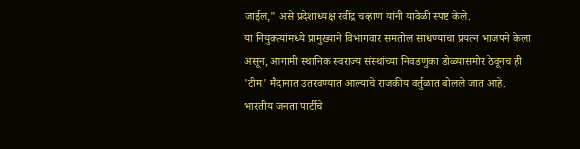जाईल," असे प्रदेशाध्यक्ष रवींद्र चव्हाण यांनी यावेळी स्पष्ट केले.
या नियुक्त्यांमध्ये प्रामुख्याने विभागवार समतोल साधण्याचा प्रयत्न भाजपने केला असून, आगामी स्थानिक स्वराज्य संस्थांच्या निवडणुका डोळ्यासमोर ठेवूनच ही 'टीम' मैदानात उतरवण्यात आल्याचे राजकीय वर्तुळात बोलले जात आहे.
भारतीय जनता पार्टीचे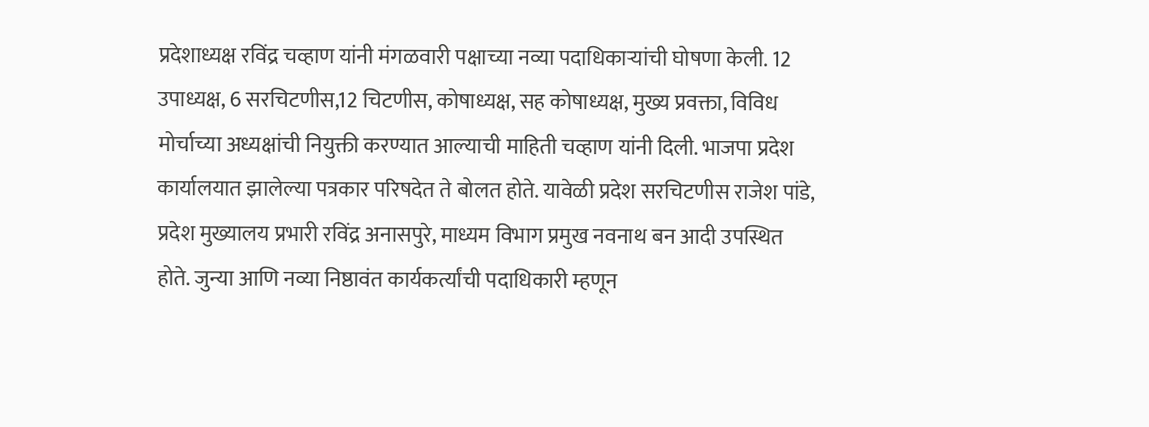प्रदेशाध्यक्ष रविंद्र चव्हाण यांनी मंगळवारी पक्षाच्या नव्या पदाधिकाऱ्यांची घोषणा केली. 12 उपाध्यक्ष, 6 सरचिटणीस,12 चिटणीस, कोषाध्यक्ष, सह कोषाध्यक्ष, मुख्य प्रवक्ता, विविध मोर्चाच्या अध्यक्षांची नियुक्ती करण्यात आल्याची माहिती चव्हाण यांनी दिली. भाजपा प्रदेश कार्यालयात झालेल्या पत्रकार परिषदेत ते बोलत होते. यावेळी प्रदेश सरचिटणीस राजेश पांडे, प्रदेश मुख्यालय प्रभारी रविंद्र अनासपुरे, माध्यम विभाग प्रमुख नवनाथ बन आदी उपस्थित होते. जुन्या आणि नव्या निष्ठावंत कार्यकर्त्यांची पदाधिकारी म्हणून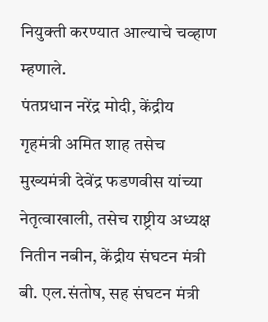नियुक्ती करण्यात आल्याचे चव्हाण म्हणाले.
पंतप्रधान नरेंद्र मोदी, केंद्रीय गृहमंत्री अमित शाह तसेच मुख्यमंत्री देवेंद्र फडणवीस यांच्या नेतृत्वाखाली, तसेच राष्ट्रीय अध्यक्ष नितीन नबीन, केंद्रीय संघटन मंत्री बी. एल.संतोष, सह संघटन मंत्री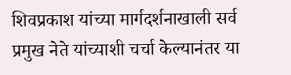शिवप्रकाश यांच्या मार्गदर्शनाखाली सर्व प्रमुख नेते यांच्याशी चर्चा केल्यानंतर या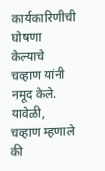कार्यकारिणीची घोषणा केल्याचे चव्हाण यांनी नमूद केले.
यावेळी, चव्हाण म्हणाले की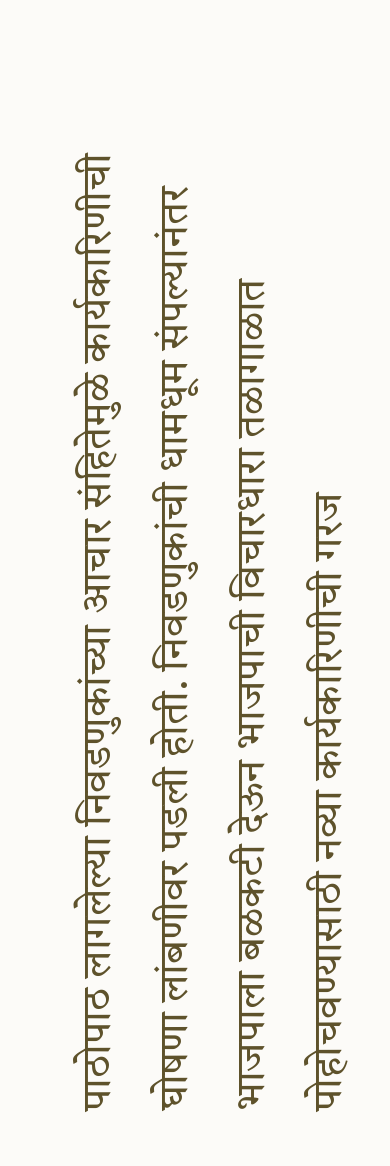पाठोपाठ लागलेल्या निवडणुकांच्या आचार संहितेमुळे कार्यकारिणीची घोषणा लांबणीवर पडली होती. निवडणुकांची धामधूम संपल्यानंतर भाजपाला बळकटी देऊन भाजपाची विचारधारा तळागाळात पोहोचवण्यासाठी नव्या कार्यकारिणीची गरज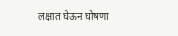लक्षात घेऊन घोषणा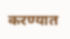करण्यात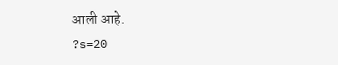आली आहे.
?s=20